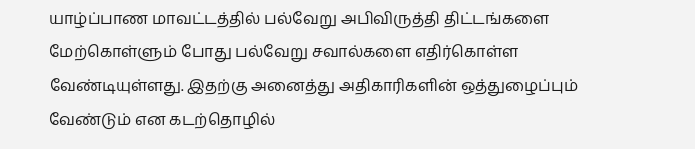யாழ்ப்பாண மாவட்டத்தில் பல்வேறு அபிவிருத்தி திட்டங்களை மேற்கொள்ளும் போது பல்வேறு சவால்களை எதிர்கொள்ள வேண்டியுள்ளது. இதற்கு அனைத்து அதிகாரிகளின் ஒத்துழைப்பும் வேண்டும் என கடற்தொழில்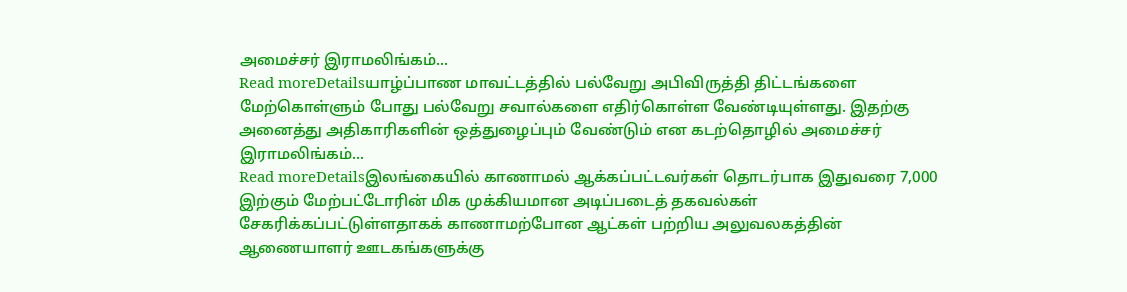அமைச்சர் இராமலிங்கம்...
Read moreDetailsயாழ்ப்பாண மாவட்டத்தில் பல்வேறு அபிவிருத்தி திட்டங்களை மேற்கொள்ளும் போது பல்வேறு சவால்களை எதிர்கொள்ள வேண்டியுள்ளது. இதற்கு அனைத்து அதிகாரிகளின் ஒத்துழைப்பும் வேண்டும் என கடற்தொழில் அமைச்சர் இராமலிங்கம்...
Read moreDetailsஇலங்கையில் காணாமல் ஆக்கப்பட்டவர்கள் தொடர்பாக இதுவரை 7,000 இற்கும் மேற்பட்டோரின் மிக முக்கியமான அடிப்படைத் தகவல்கள் சேகரிக்கப்பட்டுள்ளதாகக் காணாமற்போன ஆட்கள் பற்றிய அலுவலகத்தின் ஆணையாளர் ஊடகங்களுக்கு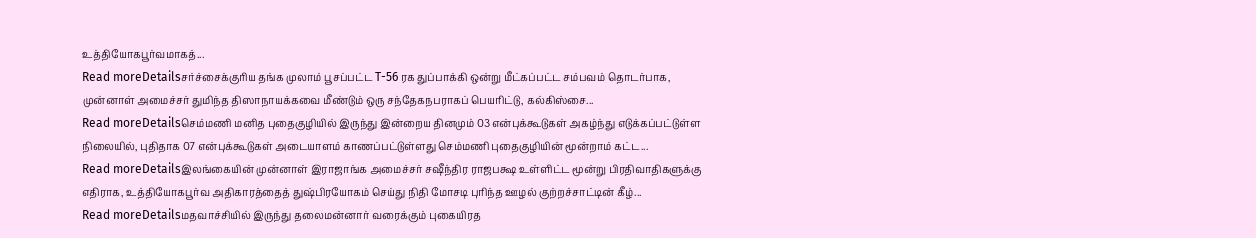உத்தியோகபூர்வமாகத்...
Read moreDetailsசர்ச்சைக்குரிய தங்க முலாம் பூசப்பட்ட T-56 ரக துப்பாக்கி ஒன்று மீட்கப்பட்ட சம்பவம் தொடர்பாக, முன்னாள் அமைச்சர் துமிந்த திஸாநாயக்கவை மீண்டும் ஒரு சந்தேகநபராகப் பெயரிட்டு, கல்கிஸ்சை...
Read moreDetailsசெம்மணி மனித புதைகுழியில் இருந்து இன்றைய தினமும் 03 என்புக்கூடுகள் அகழ்ந்து எடுக்கப்பட்டுள்ள நிலையில், புதிதாக 07 என்புக்கூடுகள் அடையாளம் காணப்பட்டுள்ளது செம்மணி புதைகுழியின் மூன்றாம் கட்ட...
Read moreDetailsஇலங்கையின் முன்னாள் இராஜாங்க அமைச்சர் சஷீந்திர ராஜபக்ஷ உள்ளிட்ட மூன்று பிரதிவாதிகளுக்கு எதிராக, உத்தியோகபூர்வ அதிகாரத்தைத் துஷ்பிரயோகம் செய்து நிதி மோசடி புரிந்த ஊழல் குற்றச்சாட்டின் கீழ்...
Read moreDetailsமதவாச்சியில் இருந்து தலைமன்னார் வரைக்கும் புகையிரத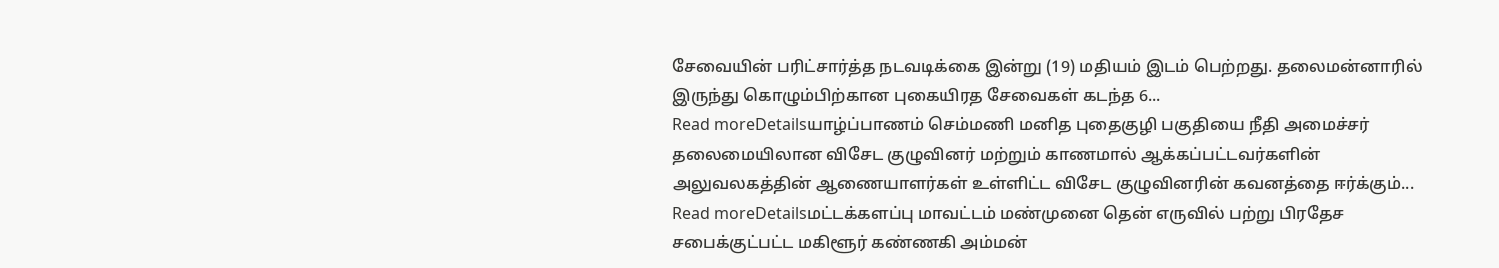சேவையின் பரிட்சார்த்த நடவடிக்கை இன்று (19) மதியம் இடம் பெற்றது. தலைமன்னாரில் இருந்து கொழும்பிற்கான புகையிரத சேவைகள் கடந்த 6...
Read moreDetailsயாழ்ப்பாணம் செம்மணி மனித புதைகுழி பகுதியை நீதி அமைச்சர் தலைமையிலான விசேட குழுவினர் மற்றும் காணமால் ஆக்கப்பட்டவர்களின் அலுவலகத்தின் ஆணையாளர்கள் உள்ளிட்ட விசேட குழுவினரின் கவனத்தை ஈர்க்கும்...
Read moreDetailsமட்டக்களப்பு மாவட்டம் மண்முனை தென் எருவில் பற்று பிரதேச சபைக்குட்பட்ட மகிளூர் கண்ணகி அம்மன்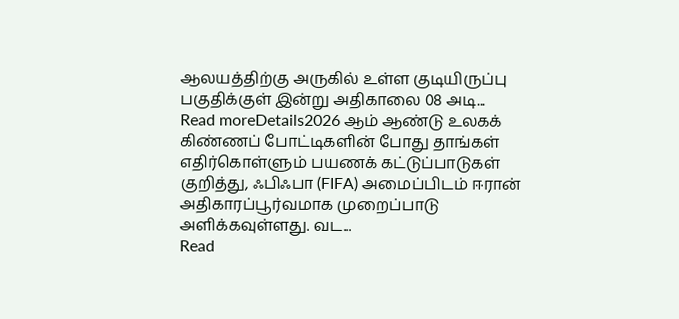ஆலயத்திற்கு அருகில் உள்ள குடியிருப்பு பகுதிக்குள் இன்று அதிகாலை 08 அடி...
Read moreDetails2026 ஆம் ஆண்டு உலகக் கிண்ணப் போட்டிகளின் போது தாங்கள் எதிர்கொள்ளும் பயணக் கட்டுப்பாடுகள் குறித்து, ஃபிஃபா (FIFA) அமைப்பிடம் ஈரான் அதிகாரப்பூர்வமாக முறைப்பாடு அளிக்கவுள்ளது. வட...
Read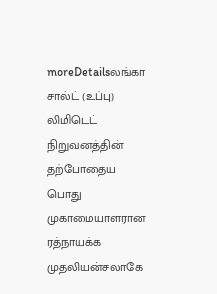moreDetailsலங்கா சால்ட் (உப்பு) லிமிடெட் நிறுவனத்தின் தற்போதைய பொது முகாமையாளரான ரத்நாயக்க முதலியன்சலாகே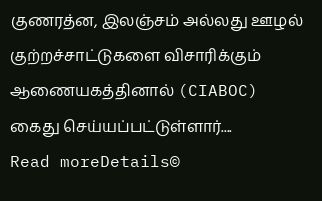குணரத்ன, இலஞ்சம் அல்லது ஊழல் குற்றச்சாட்டுகளை விசாரிக்கும் ஆணையகத்தினால் (CIABOC) கைது செய்யப்பட்டுள்ளார்....
Read moreDetails©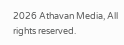2026 Athavan Media, All rights reserved.